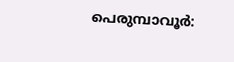പെരുമ്പാവൂർ: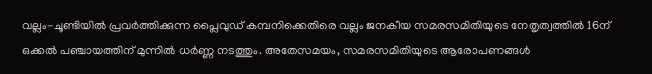വല്ലം-ചൂണ്ടിയിൽ പ്രവർത്തിക്കുന്ന പ്ലൈവുഡ് കമ്പനിക്കെതിരെ വല്ലം ജനകീയ സമരസമിതിയുടെ നേതൃത്വത്തിൽ 16ന് ഒക്കൽ പഞ്ചായത്തിന് മുന്നിൽ ധർണ്ണ നടത്തും. അതേസമയം, സമരസമിതിയുടെ ആരോപണങ്ങൾ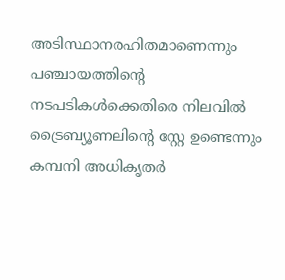അടിസ്ഥാനരഹിതമാണെന്നും പഞ്ചായത്തിന്റെ നടപടികൾക്കെതിരെ നിലവിൽ ട്രൈബ്യൂണലിന്റെ സ്റ്റേ ഉണ്ടെന്നും കമ്പനി അധികൃതർ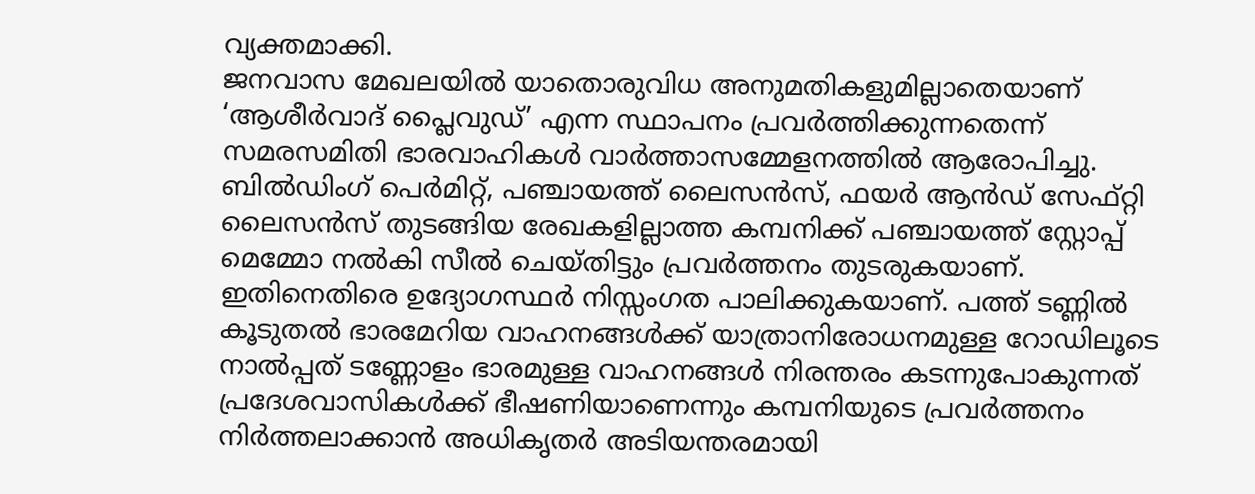വ്യക്തമാക്കി.
ജനവാസ മേഖലയിൽ യാതൊരുവിധ അനുമതികളുമില്ലാതെയാണ് ‘ആശീർവാദ് പ്ലൈവുഡ്’ എന്ന സ്ഥാപനം പ്രവർത്തിക്കുന്നതെന്ന് സമരസമിതി ഭാരവാഹികൾ വാർത്താസമ്മേളനത്തിൽ ആരോപിച്ചു. ബിൽഡിംഗ് പെർമിറ്റ്, പഞ്ചായത്ത് ലൈസൻസ്, ഫയർ ആൻഡ് സേഫ്റ്റി ലൈസൻസ് തുടങ്ങിയ രേഖകളില്ലാത്ത കമ്പനിക്ക് പഞ്ചായത്ത് സ്റ്റോപ്പ് മെമ്മോ നൽകി സീൽ ചെയ്തിട്ടും പ്രവർത്തനം തുടരുകയാണ്. ഇതിനെതിരെ ഉദ്യോഗസ്ഥർ നിസ്സംഗത പാലിക്കുകയാണ്. പത്ത് ടണ്ണിൽ കൂടുതൽ ഭാരമേറിയ വാഹനങ്ങൾക്ക് യാത്രാനിരോധനമുള്ള റോഡിലൂടെ നാൽപ്പത് ടണ്ണോളം ഭാരമുള്ള വാഹനങ്ങൾ നിരന്തരം കടന്നുപോകുന്നത് പ്രദേശവാസികൾക്ക് ഭീഷണിയാണെന്നും കമ്പനിയുടെ പ്രവർത്തനം നിർത്തലാക്കാൻ അധികൃതർ അടിയന്തരമായി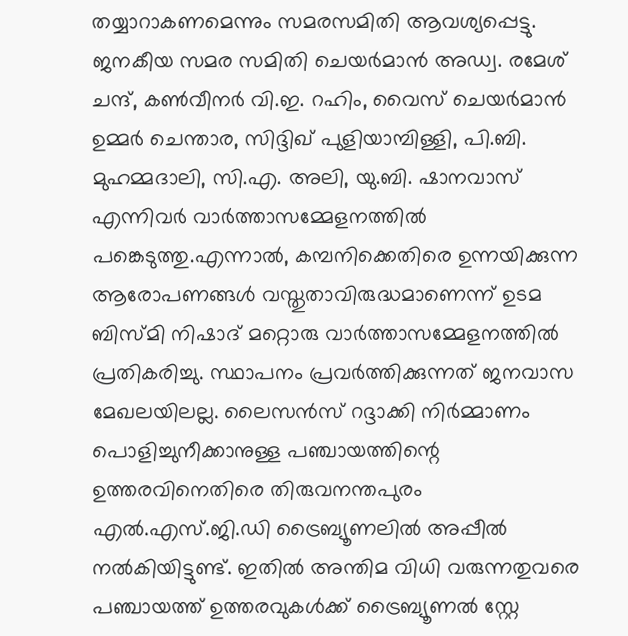തയ്യാറാകണമെന്നും സമരസമിതി ആവശ്യപ്പെട്ടു. ജനകീയ സമര സമിതി ചെയർമാൻ അഡ്വ. രമേശ് ചന്ദ്, കൺവീനർ വി.ഇ. റഹിം, വൈസ് ചെയർമാൻ ഉമ്മർ ചെന്താര, സിദ്ദിഖ് പുളിയാമ്പിള്ളി, പി.ബി. മുഹമ്മദാലി, സി.എ. അലി, യു.ബി. ഷാനവാസ് എന്നിവർ വാർത്താസമ്മേളനത്തിൽ പങ്കെടുത്തു.എന്നാൽ, കമ്പനിക്കെതിരെ ഉന്നയിക്കുന്ന ആരോപണങ്ങൾ വസ്തുതാവിരുദ്ധമാണെന്ന് ഉടമ ബിസ്മി നിഷാദ് മറ്റൊരു വാർത്താസമ്മേളനത്തിൽ പ്രതികരിച്ചു. സ്ഥാപനം പ്രവർത്തിക്കുന്നത് ജനവാസ മേഖലയിലല്ല. ലൈസൻസ് റദ്ദാക്കി നിർമ്മാണം പൊളിച്ചുനീക്കാനുള്ള പഞ്ചായത്തിന്റെ ഉത്തരവിനെതിരെ തിരുവനന്തപുരം എൽ.എസ്.ജി.ഡി ട്രൈബ്യൂണലിൽ അപ്പീൽ നൽകിയിട്ടുണ്ട്. ഇതിൽ അന്തിമ വിധി വരുന്നതുവരെ പഞ്ചായത്ത് ഉത്തരവുകൾക്ക് ട്രൈബ്യൂണൽ സ്റ്റേ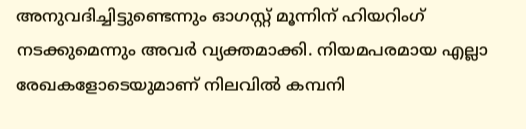അനുവദിച്ചിട്ടുണ്ടെന്നും ഓഗസ്റ്റ് മൂന്നിന് ഹിയറിംഗ് നടക്കുമെന്നും അവർ വ്യക്തമാക്കി. നിയമപരമായ എല്ലാ രേഖകളോടെയുമാണ് നിലവിൽ കമ്പനി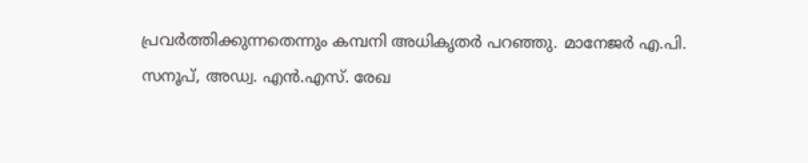പ്രവർത്തിക്കുന്നതെന്നും കമ്പനി അധികൃതർ പറഞ്ഞു. മാനേജർ എ.പി. സനൂപ്, അഡ്വ. എൻ.എസ്. രേഖ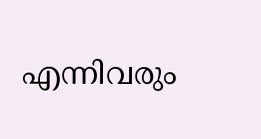എന്നിവരും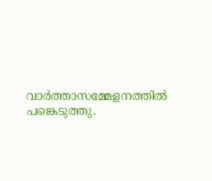വാർത്താസമ്മേളനത്തിൽ പങ്കെടുത്തു.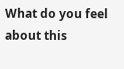What do you feel about this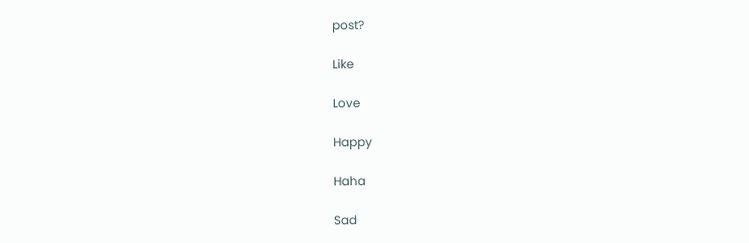post?

Like

Love

Happy

Haha

Sad